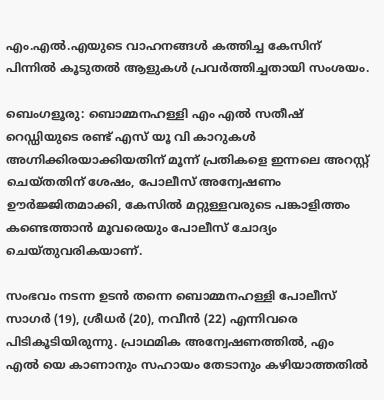എം.എൽ.എയുടെ വാഹനങ്ങൾ കത്തിച്ച കേസിന് പിന്നിൽ കൂടുതൽ ആളുകൾ പ്രവർത്തിച്ചതായി സംശയം.

ബെംഗളൂരു: ബൊമ്മനഹള്ളി എം എൽ സതീഷ് റെഡ്ഡിയുടെ രണ്ട് എസ് യൂ വി കാറുകൾ അഗ്നിക്കിരയാക്കിയതിന് മൂന്ന് പ്രതികളെ ഇന്നലെ അറസ്റ്റ് ചെയ്തതിന് ശേഷം, പോലീസ് അന്വേഷണം ഊർജ്ജിതമാക്കി, കേസിൽ മറ്റുള്ളവരുടെ പങ്കാളിത്തം കണ്ടെത്താൻ മൂവരെയും പോലീസ് ചോദ്യം ചെയ്തുവരികയാണ്.

സംഭവം നടന്ന ഉടൻ തന്നെ ബൊമ്മനഹള്ളി പോലീസ് സാഗർ (19), ശ്രീധർ (20), നവീൻ (22) എന്നിവരെ പിടികൂടിയിരുന്നു. പ്രാഥമിക അന്വേഷണത്തിൽ, എം എൽ യെ കാണാനും സഹായം തേടാനും കഴിയാത്തതിൽ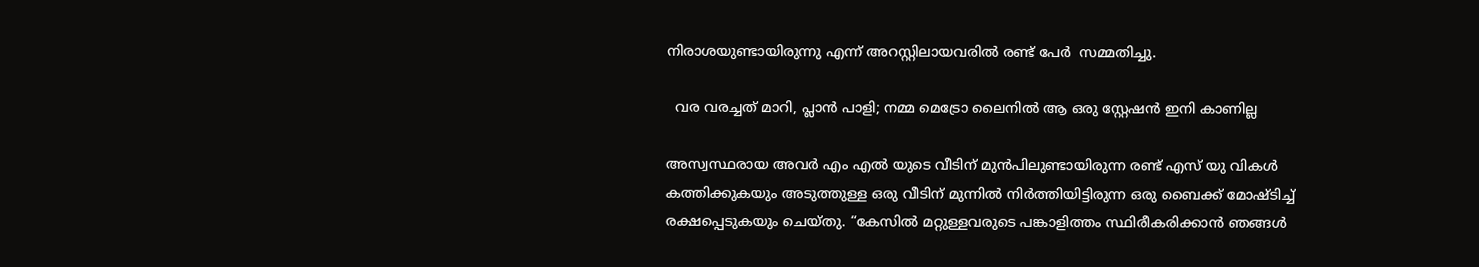നിരാശയുണ്ടായിരുന്നു എന്ന് അറസ്റ്റിലായവരിൽ രണ്ട് പേർ  സമ്മതിച്ചു.

  വര വരച്ചത് മാറി, പ്ലാൻ പാളി; നമ്മ മെട്രോ ലൈനിൽ ആ ഒരു സ്റ്റേഷൻ ഇനി കാണില്ല

അസ്വസ്ഥരായ അവർ എം എൽ യുടെ വീടിന് മുൻപിലുണ്ടായിരുന്ന രണ്ട് എസ്‌ യു വികൾ കത്തിക്കുകയും അടുത്തുള്ള ഒരു വീടിന് മുന്നിൽ നിർത്തിയിട്ടിരുന്ന ഒരു ബൈക്ക് മോഷ്ടിച്ച് രക്ഷപ്പെടുകയും ചെയ്തു. “കേസിൽ മറ്റുള്ളവരുടെ പങ്കാളിത്തം സ്ഥിരീകരിക്കാൻ ഞങ്ങൾ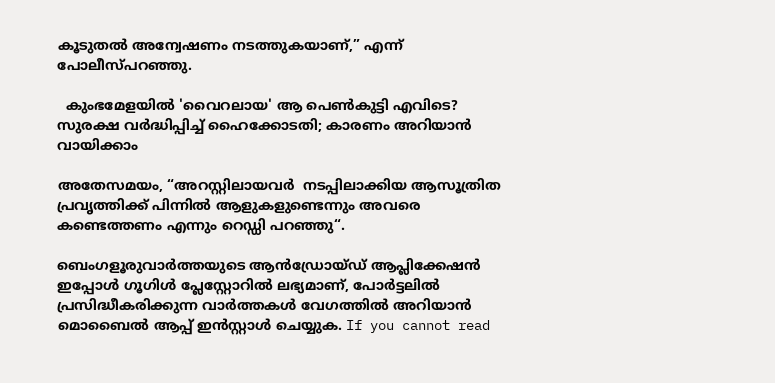കൂടുതൽ അന്വേഷണം നടത്തുകയാണ്,” എന്ന് പോലീസ്പറഞ്ഞു.

  കുംഭമേളയിൽ 'വൈറലായ' ആ പെൺകുട്ടി എവിടെ? സുരക്ഷ വർദ്ധിപ്പിച്ച് ഹൈക്കോടതി; കാരണം അറിയാൻ വായിക്കാം

അതേസമയം, “അറസ്റ്റിലായവർ  നടപ്പിലാക്കിയ ആസൂത്രിത പ്രവൃത്തിക്ക് പിന്നിൽ ആളുകളുണ്ടെന്നും അവരെ കണ്ടെത്തണം എന്നും റെഡ്ഡി പറഞ്ഞു“.

ബെംഗളൂരുവാർത്തയുടെ ആൻഡ്രോയ്ഡ് ആപ്ലിക്കേഷൻ ഇപ്പോൾ ഗൂഗിൾ പ്ലേസ്റ്റോറിൽ ലഭ്യമാണ്, പോർട്ടലിൽ പ്രസിദ്ധീകരിക്കുന്ന വാർത്തകൾ വേഗത്തിൽ അറിയാൻ മൊബൈൽ ആപ്പ് ഇൻസ്റ്റാൾ ചെയ്യുക. If you cannot read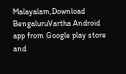Malayalam,Download BengaluruVartha Android app from Google play store and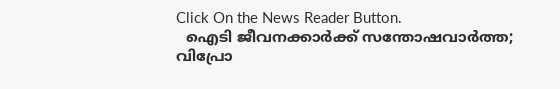Click On the News Reader Button.
  ഐടി ജീവനക്കാർക്ക് സന്തോഷവാർത്ത; വിപ്രോ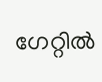ഗേറ്റിൽ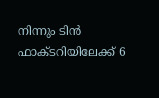നിന്നും ടിൻ ഫാക്ടറിയിലേക്ക് 6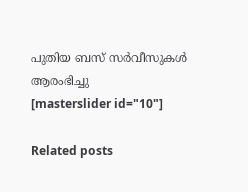പുതിയ ബസ് സർവീസുകൾ ആരംഭിച്ചു
[masterslider id="10"]

Related posts